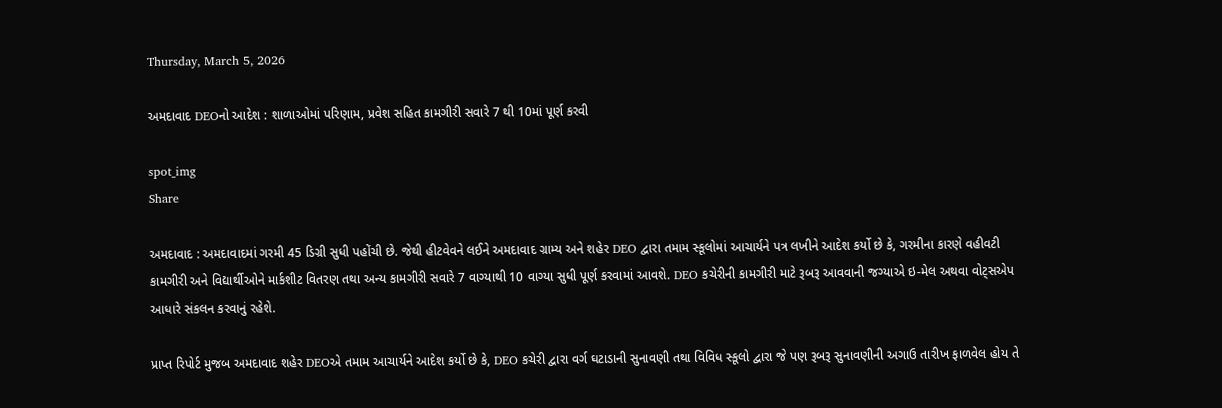Thursday, March 5, 2026

અમદાવાદ DEOનો આદેશ : શાળાઓમાં પરિણામ, પ્રવેશ સહિત કામગીરી સવારે 7 થી 10માં પૂર્ણ કરવી

spot_img
Share

અમદાવાદ : અમદાવાદમાં ગરમી 45 ડિગ્રી સુધી પહોંચી છે. જેથી હીટવેવને લઈને અમદાવાદ ગ્રામ્ય અને શહેર DEO દ્વારા તમામ સ્કૂલોમાં આચાર્યને પત્ર લખીને આદેશ કર્યો છે કે, ગરમીના કારણે વહીવટી કામગીરી અને વિદ્યાર્થીઓને માર્કશીટ વિતરણ તથા અન્ય કામગીરી સવારે 7 વાગ્યાથી 10 વાગ્યા સુધી પૂર્ણ કરવામાં આવશે. DEO કચેરીની કામગીરી માટે રૂબરૂ આવવાની જગ્યાએ ઇ-મેલ અથવા વોટ્સએપ આધારે સંકલન કરવાનું રહેશે.

પ્રાપ્ત રિપોર્ટ મુજબ અમદાવાદ શહેર DEOએ તમામ આચાર્યને આદેશ કર્યો છે કે, DEO કચેરી દ્વારા વર્ગ ઘટાડાની સુનાવણી તથા વિવિધ સ્કૂલો દ્વારા જે પણ રૂબરૂ સુનાવણીની અગાઉ તારીખ ફાળવેલ હોય તે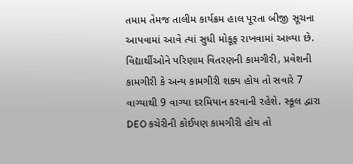તમામ તેમજ તાલીમ કાર્યક્રમ હાલ પૂરતા બીજી સૂચના આપવામાં આવે ત્યાં સુધી મોકૂફ રાખવામાં આવ્યા છે. વિદ્યાર્થીઓને પરિણામ વિતરણની કામગીરી, પ્રવેશની કામગીરી કે અન્ય કામગીરી શક્ય હોય તો સવારે 7 વાગ્યાથી 9 વાગ્યા દરમિયાન કરવાની રહેશે. સ્કૂલ દ્વારા DEO કચેરીની કોઈપણ કામગીરી હોય તો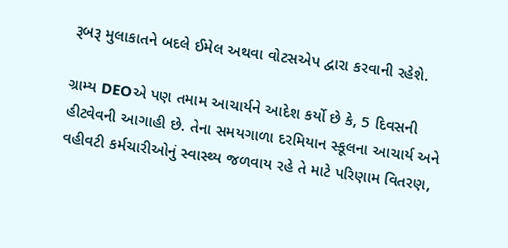રૂબરૂ મુલાકાતને બદલે ઈમેલ અથવા વોટસએપ દ્વારા કરવાની રહેશે.

ગ્રામ્ય DEOએ પણ તમામ આચાર્યને આદેશ કર્યો છે કે, 5 દિવસની હીટવેવની આગાહી છે. તેના સમયગાળા દરમિયાન સ્કૂલના આચાર્ય અને વહીવટી કર્મચારીઓનું સ્વાસ્થ્ય જળવાય રહે તે માટે પરિણામ વિતરણ,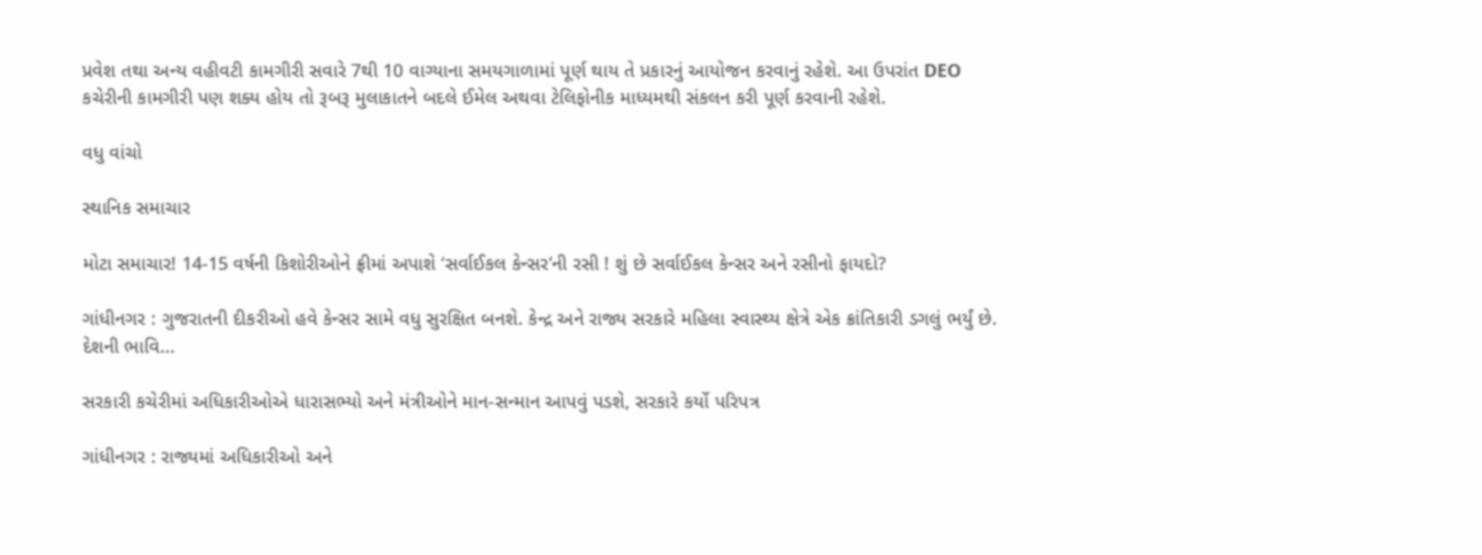પ્રવેશ તથા અન્ય વહીવટી કામગીરી સવારે 7થી 10 વાગ્યાના સમયગાળામાં પૂર્ણ થાય તે પ્રકારનું આયોજન કરવાનું રહેશે. આ ઉપરાંત DEO કચેરીની કામગીરી પણ શક્ય હોય તો રૂબરૂ મુલાકાતને બદલે ઈમેલ અથવા ટેલિફોનીક માધ્યમથી સંકલન કરી પૂર્ણ કરવાની રહેશે.

વધુ વાંચો

સ્થાનિક સમાચાર

મોટા સમાચાર! 14-15 વર્ષની કિશોરીઓને ફ્રીમાં અપાશે ‘સર્વાઈકલ કેન્સર’ની રસી ! શું છે સર્વાઈકલ કેન્સર અને રસીનો ફાયદો?

ગાંધીનગર : ગુજરાતની દીકરીઓ હવે કેન્સર સામે વધુ સુરક્ષિત બનશે. કેન્દ્ર અને રાજ્ય સરકારે મહિલા સ્વાસ્થ્ય ક્ષેત્રે એક ક્રાંતિકારી ડગલું ભર્યું છે. દેશની ભાવિ...

સરકારી કચેરીમાં અધિકારીઓએ ધારાસભ્યો અને મંત્રીઓને માન-સન્માન આપવું પડશે, સરકારે કર્યો પરિપત્ર

ગાંધીનગર : રાજ્યમાં અધિકારીઓ અને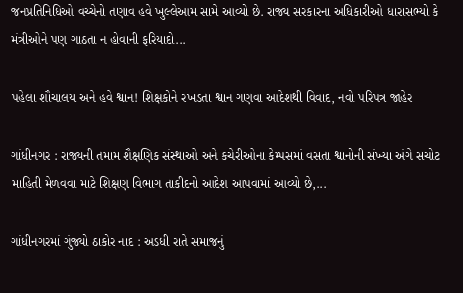જનપ્રતિનિધિઓ વચ્ચેનો તણાવ હવે ખુલ્લેઆમ સામે આવ્યો છે. રાજ્ય સરકારના અધિકારીઓ ધારાસભ્યો કે મંત્રીઓને પણ ગાઠતા ન હોવાની ફરિયાદો...

પહેલા શૌચાલય અને હવે શ્વાન! શિક્ષકોને રખડતા શ્વાન ગણવા આદેશથી વિવાદ, નવો પરિપત્ર જાહેર

ગાંધીનગર : રાજ્યની તમામ શૈક્ષણિક સંસ્થાઓ અને કચેરીઓના કેમ્પસમાં વસતા શ્વાનોની સંખ્યા અંગે સચોટ માહિતી મેળવવા માટે શિક્ષણ વિભાગ તાકીદનો આદેશ આપવામાં આવ્યો છે,...

ગાંધીનગરમાં ગુંજ્યો ઠાકોર નાદ : અડધી રાતે સમાજનું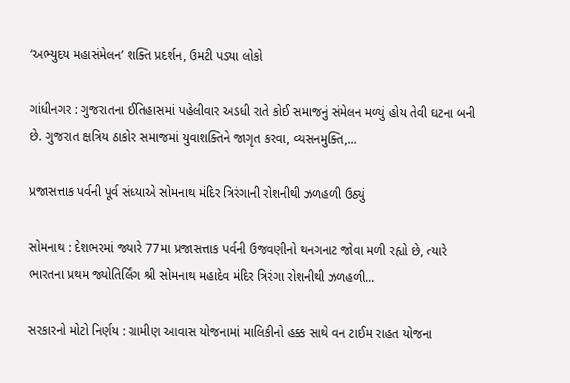‘અભ્યુદય મહાસંમેલન’ શક્તિ પ્રદર્શન, ઉમટી પડ્યા લોકો

ગાંધીનગર : ગુજરાતના ઈતિહાસમાં પહેલીવાર અડધી રાતે કોઈ સમાજનું સંમેલન મળ્યું હોય તેવી ઘટના બની છે. ગુજરાત ક્ષત્રિય ઠાકોર સમાજમાં યુવાશક્તિને જાગૃત કરવા, વ્યસનમુક્તિ,...

પ્રજાસત્તાક પર્વની પૂર્વ સંધ્યાએ સોમનાથ મંદિર ત્રિરંગાની રોશનીથી ઝળહળી ઉઠ્યું

સોમનાથ : દેશભરમાં જ્યારે 77મા પ્રજાસત્તાક પર્વની ઉજવણીનો થનગનાટ જોવા મળી રહ્યો છે, ત્યારે ભારતના પ્રથમ જ્યોતિર્લિંગ શ્રી સોમનાથ મહાદેવ મંદિર ત્રિરંગા રોશનીથી ઝળહળી...

સરકારનો મોટો નિર્ણય : ગ્રામીણ આવાસ યોજનામાં માલિકીનો હક્ક સાથે વન ટાઈમ રાહત યોજના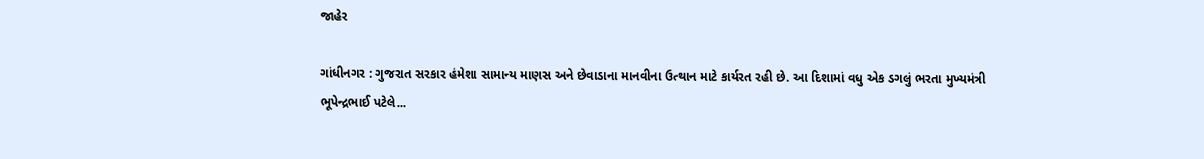જાહેર

ગાંધીનગર : ગુજરાત સરકાર હંમેશા સામાન્ય માણસ અને છેવાડાના માનવીના ઉત્થાન માટે કાર્યરત રહી છે. આ દિશામાં વધુ એક ડગલું ભરતા મુખ્યમંત્રી ભૂપેન્દ્રભાઈ પટેલે...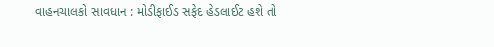વાહનચાલકો સાવધાન : મોડીફાઈડ સફેદ હેડલાઈટ હશે તો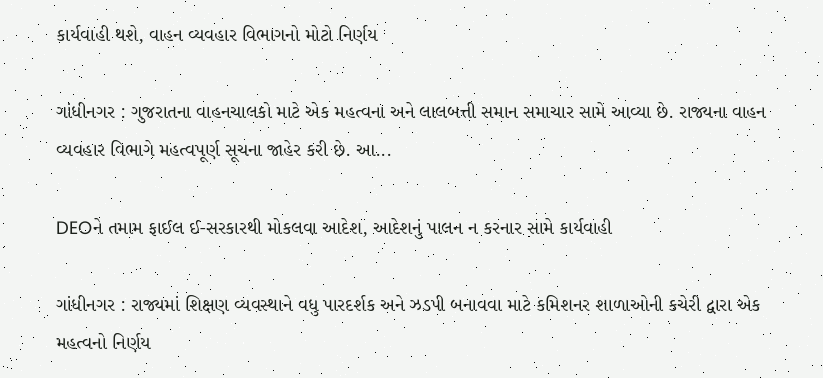કાર્યવાહી થશે, વાહન વ્યવહાર વિભાગનો મોટો નિર્ણય

ગાંધીનગર : ગુજરાતના વાહનચાલકો માટે એક મહત્વના અને લાલબત્તી સમાન સમાચાર સામે આવ્યા છે. રાજ્યના વાહન વ્યવહાર વિભાગે મહત્વપૂર્ણ સૂચના જાહેર કરી છે. આ...

DEOને તમામ ફાઈલ ઈ-સરકારથી મોકલવા આદેશ, આદેશનું પાલન ન કરનાર સામે કાર્યવાહી

ગાંધીનગર : રાજ્યમાં શિક્ષણ વ્યવસ્થાને વધુ પારદર્શક અને ઝડપી બનાવવા માટે કમિશનર શાળાઓની કચેરી દ્વારા એક મહત્વનો નિર્ણય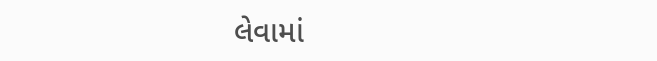લેવામાં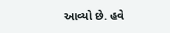આવ્યો છે. હવે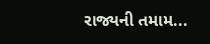રાજ્યની તમામ...